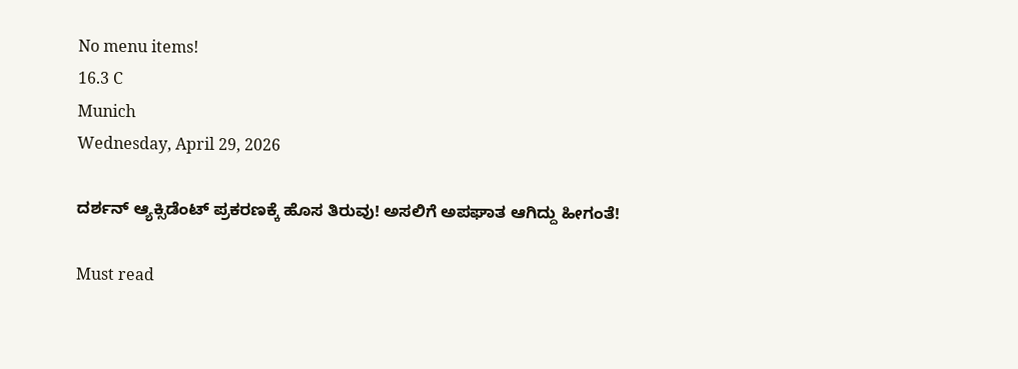No menu items!
16.3 C
Munich
Wednesday, April 29, 2026

ದರ್ಶನ್ ಆ್ಯಕ್ಸಿಡೆಂಟ್ ಪ್ರಕರಣಕ್ಕೆ ಹೊಸ ತಿರುವು! ಅಸಲಿಗೆ ಅಪಘಾತ ಆಗಿದ್ದು ಹೀಗಂತೆ!

Must read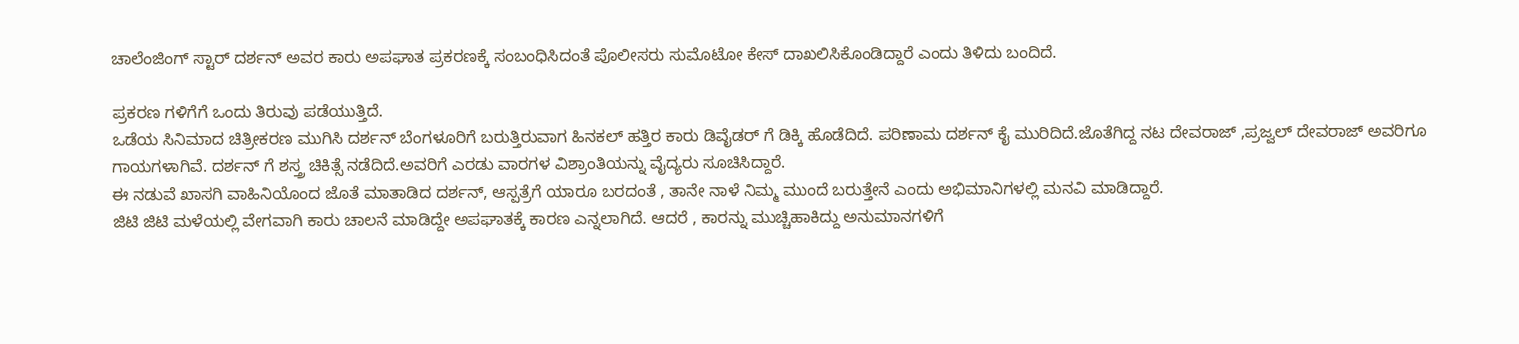ಚಾಲೆಂಜಿಂಗ್ ಸ್ಟಾರ್ ದರ್ಶನ್ ಅವರ ಕಾರು ಅಪಘಾತ ಪ್ರಕರಣಕ್ಕೆ ಸಂಬಂಧಿಸಿದಂತೆ ಪೊಲೀಸರು ಸುಮೊಟೋ ಕೇಸ್ ದಾಖಲಿಸಿಕೊಂಡಿದ್ದಾರೆ ಎಂದು ತಿಳಿದು ಬಂದಿದೆ‌‌.

ಪ್ರಕರಣ ಗಳಿಗೆಗೆ ಒಂದು ತಿರುವು ಪಡೆಯುತ್ತಿದೆ.
ಒಡೆಯ ಸಿನಿಮಾದ ಚಿತ್ರೀಕರಣ ಮುಗಿಸಿ ದರ್ಶನ್ ಬೆಂಗಳೂರಿಗೆ ಬರುತ್ತಿರುವಾಗ ಹಿನಕಲ್ ಹತ್ತಿರ ಕಾರು ಡಿವೈಡರ್ ಗೆ ಡಿಕ್ಕಿ ಹೊಡೆದಿದೆ. ಪರಿಣಾಮ ದರ್ಶನ್ ಕೈ ಮುರಿದಿದೆ.ಜೊತೆಗಿದ್ದ ನಟ ದೇವರಾಜ್ ,ಪ್ರಜ್ವಲ್ ದೇವರಾಜ್ ಅವರಿಗೂ ಗಾಯಗಳಾಗಿವೆ. ದರ್ಶನ್ ಗೆ ಶಸ್ತ್ರ ಚಿಕಿತ್ಸೆ ನಡೆದಿದೆ.ಅವರಿಗೆ ಎರಡು ವಾರಗಳ ವಿಶ್ರಾಂತಿಯನ್ನು ವೈದ್ಯರು ಸೂಚಿಸಿದ್ದಾರೆ.
ಈ ನಡುವೆ ಖಾಸಗಿ ವಾಹಿನಿಯೊಂದ ಜೊತೆ ಮಾತಾಡಿದ ದರ್ಶನ್, ಆಸ್ಪತ್ರೆಗೆ ಯಾರೂ ಬರದಂತೆ , ತಾನೇ ನಾಳೆ ನಿಮ್ಮ ಮುಂದೆ ಬರುತ್ತೇನೆ ಎಂದು ಅಭಿಮಾನಿಗಳಲ್ಲಿ ಮನವಿ ಮಾಡಿದ್ದಾರೆ.
ಜಿಟಿ ಜಿಟಿ ಮಳೆಯಲ್ಲಿ ವೇಗವಾಗಿ ಕಾರು ಚಾಲನೆ ಮಾಡಿದ್ದೇ ಅಪಘಾತಕ್ಕೆ ಕಾರಣ ಎನ್ನಲಾಗಿದೆ. ಆದರೆ , ಕಾರನ್ನು ಮುಚ್ಚಿಹಾಕಿದ್ದು ಅನುಮಾನಗಳಿಗೆ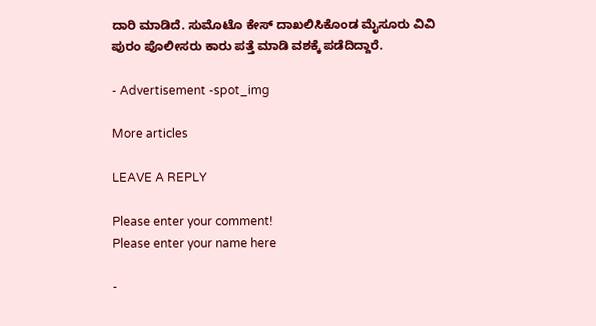ದಾರಿ ಮಾಡಿದೆ. ಸುಮೊಟೊ ಕೇಸ್ ದಾಖಲಿಸಿಕೊಂಡ ಮೈಸೂರು ವಿವಿ ಪುರಂ ಪೊಲೀಸರು ಕಾರು ಪತ್ತೆ ಮಾಡಿ ವಶಕ್ಕೆ ಪಡೆದಿದ್ದಾರೆ.

- Advertisement -spot_img

More articles

LEAVE A REPLY

Please enter your comment!
Please enter your name here

-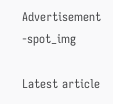Advertisement -spot_img

Latest article